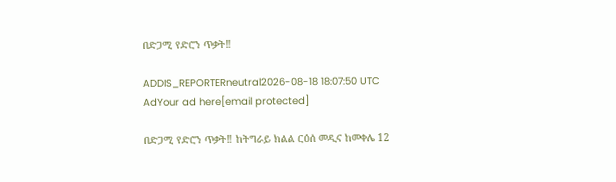በድጋሚ የድሮን ጥቃት‼

ADDIS_REPORTERneutral2026-08-18 18:07:50 UTC
AdYour ad here[email protected]

በድጋሚ የድሮን ጥቃት‼ ከትግራይ ክልል ርዕሰ መዲና ከመቀሌ 12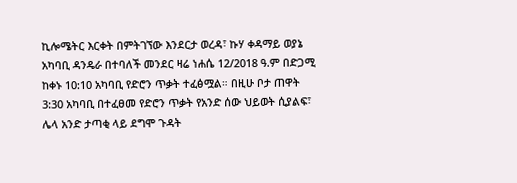ኪሎሜትር እርቀት በምትገኘው እንደርታ ወረዳ፣ ኩሃ ቀዳማይ ወያኔ አካባቢ ዳንዴራ በተባለች መንደር ዛሬ ነሐሴ 12/2018 ዓ.ም በድጋሚ ከቀኑ 10:10 አካባቢ የድሮን ጥቃት ተፈፅሟል። በዚሁ ቦታ ጠዋት 3:30 አካባቢ በተፈፀመ የድሮን ጥቃት የአንድ ሰው ህይወት ሲያልፍ፣ ሌላ አንድ ታጣቂ ላይ ደግሞ ጉዳት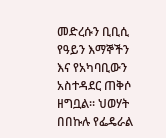መድረሱን ቢቢሲ የዓይን እማኞችን እና የአካባቢውን አስተዳደር ጠቅሶ ዘግቧል። ህወሃት በበኩሉ የፌዴራል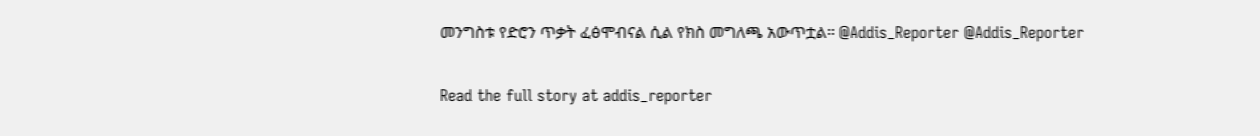መንግስቱ የድሮን ጥቃት ፈፅሞብናል ሲል የክስ መግለጫ አውጥቷል። @Addis_Reporter @Addis_Reporter

Read the full story at addis_reporter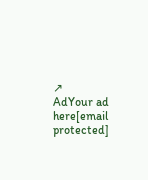↗
AdYour ad here[email protected]